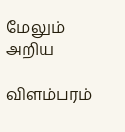மேலும் அறிய

விளம்பரம்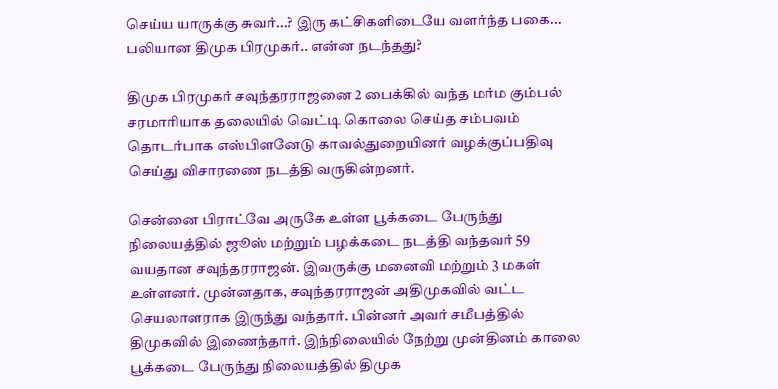செய்ய யாருக்கு சுவர்...? இரு கட்சிகளிடையே வளர்ந்த பகை... பலியான திமுக பிரமுகர்.. என்ன நடந்தது?

திமுக பிரமுகர் சவுந்தரராஜனை 2 பைக்கில் வந்த மர்ம கும்பல் சரமாரியாக தலையில் வெட்டி கொலை செய்த சம்பவம் தொடர்பாக எஸ்பிளனேடு காவல்துறையினர் வழக்குப்பதிவு செய்து விசாரணை நடத்தி வருகின்றனர்.

சென்னை பிராட்வே அருகே உள்ள பூக்கடை பேருந்து நிலையத்தில் ஜூஸ் மற்றும் பழக்கடை நடத்தி வந்தவர் 59 வயதான சவுந்தரராஜன். இவருக்கு மனைவி மற்றும் 3 மகள் உள்ளனர். முன்னதாக, சவுந்தரராஜன் அதிமுகவில் வட்ட செயலாளராக இருந்து வந்தார். பின்னர் அவர் சமீபத்தில் திமுகவில் இணைந்தார். இந்நிலையில் நேற்று முன்தினம் காலை பூக்கடை பேருந்து நிலையத்தில் திமுக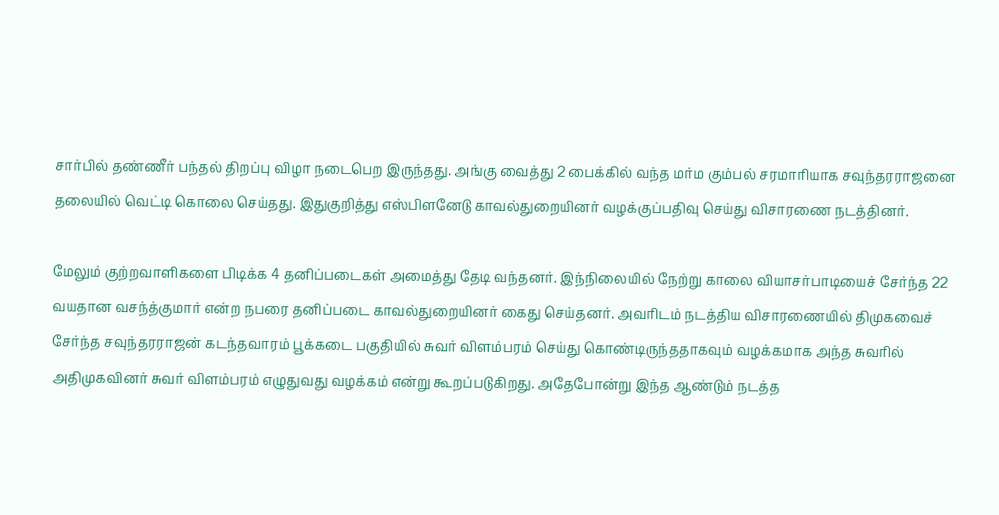சார்பில் தண்ணீர் பந்தல் திறப்பு விழா நடைபெற இருந்தது. அங்கு வைத்து 2 பைக்கில் வந்த மர்ம கும்பல் சரமாரியாக சவுந்தரராஜனை தலையில் வெட்டி கொலை செய்தது. இதுகுறித்து எஸ்பிளனேடு காவல்துறையினர் வழக்குப்பதிவு செய்து விசாரணை நடத்தினர்.

மேலும் குற்றவாளிகளை பிடிக்க 4 தனிப்படைகள் அமைத்து தேடி வந்தனர். இந்நிலையில் நேற்று காலை வியாசர்பாடியைச் சேர்ந்த 22 வயதான வசந்த்குமார் என்ற நபரை தனிப்படை காவல்துறையினர் கைது செய்தனர். அவரிடம் நடத்திய விசாரணையில் திமுகவைச் சேர்ந்த சவுந்தரராஜன் கடந்தவாரம் பூக்கடை பகுதியில் சுவர் விளம்பரம் செய்து கொண்டிருந்ததாகவும் வழக்கமாக அந்த சுவரில் அதிமுகவினர் சுவர் விளம்பரம் எழுதுவது வழக்கம் என்று கூறப்படுகிறது. அதேபோன்று இந்த ஆண்டும் நடத்த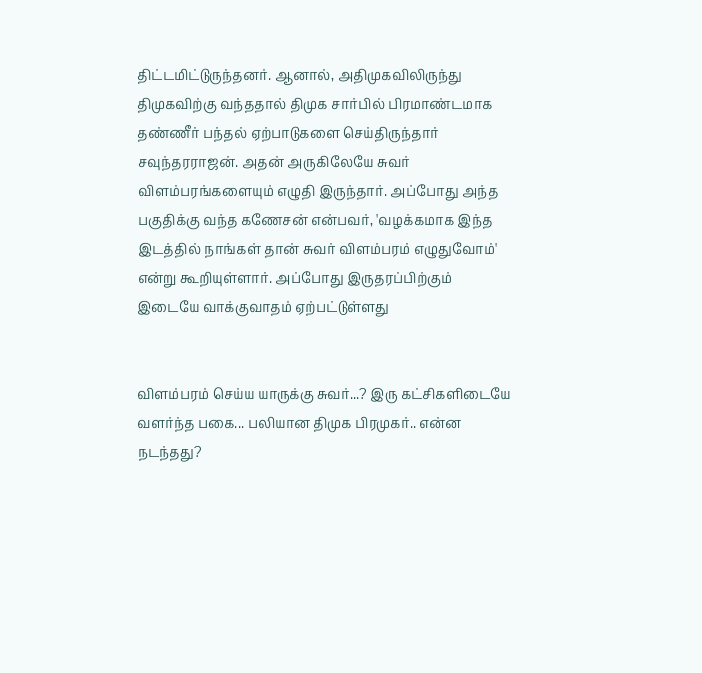திட்டமிட்டுருந்தனர். ஆனால், அதிமுகவிலிருந்து திமுகவிற்கு வந்ததால் திமுக சார்பில் பிரமாண்டமாக தண்ணீர் பந்தல் ஏற்பாடுகளை செய்திருந்தார் சவுந்தரராஜன். அதன் அருகிலேயே சுவர் விளம்பரங்களையும் எழுதி இருந்தார். அப்போது அந்த பகுதிக்கு வந்த கணேசன் என்பவர், 'வழக்கமாக இந்த இடத்தில் நாங்கள் தான் சுவர் விளம்பரம் எழுதுவோம்' என்று கூறியுள்ளார். அப்போது இருதரப்பிற்கும் இடையே வாக்குவாதம் ஏற்பட்டுள்ளது


விளம்பரம் செய்ய யாருக்கு சுவர்...? இரு கட்சிகளிடையே வளர்ந்த பகை... பலியான திமுக பிரமுகர்.. என்ன நடந்தது?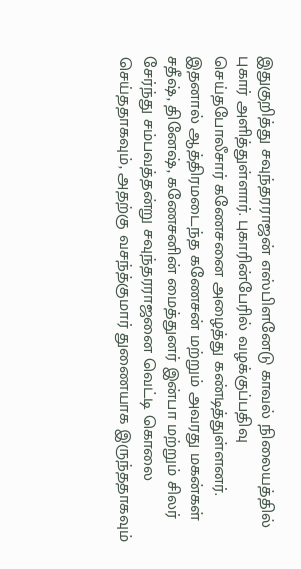இதுகுறித்து சவுந்தரராஜன் எஸ்பிளனேடு காவல் நிலையத்தில் புகார் அளித்துள்ளார். புகாரின்பேரில் வழக்குப்பதிவு செய்தபோலீசார் கணேசனை அழைத்து கண்டித்துள்ளனர். இதனால் ஆத்திரமடைந்த கணேசன் மற்றும் அவரது மகன்கள் சதீஷ், தினேஷ், கணேசனின் மைத்துனர் இன்பா மற்றும் சிலர் சேர்ந்து சம்பவத்தன்று சவுந்தரராஜனை வெட்டி கொலை செய்ததாகவும், அதற்கு வசந்த்குமார் துணையாக இருந்ததாகவும்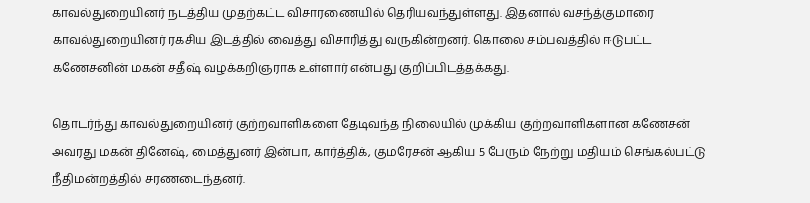காவல்துறையினர் நடத்திய முதற்கட்ட விசாரணையில் தெரியவந்துள்ளது. இதனால் வசந்த்குமாரை காவல்துறையினர் ரகசிய இடத்தில் வைத்து விசாரித்து வருகின்றனர். கொலை சம்பவத்தில் ஈடுபட்ட கணேசனின் மகன் சதீஷ் வழக்கறிஞராக உள்ளார் என்பது குறிப்பிடத்தக்கது.

தொடர்ந்து காவல்துறையினர் குற்றவாளிகளை தேடிவந்த நிலையில் முக்கிய குற்றவாளிகளான கணேசன் அவரது மகன் தினேஷ், மைத்துனர் இன்பா, கார்த்திக், குமரேசன் ஆகிய 5 பேரும் நேற்று மதியம் செங்கல்பட்டு நீதிமன்றத்தில் சரணடைந்தனர்.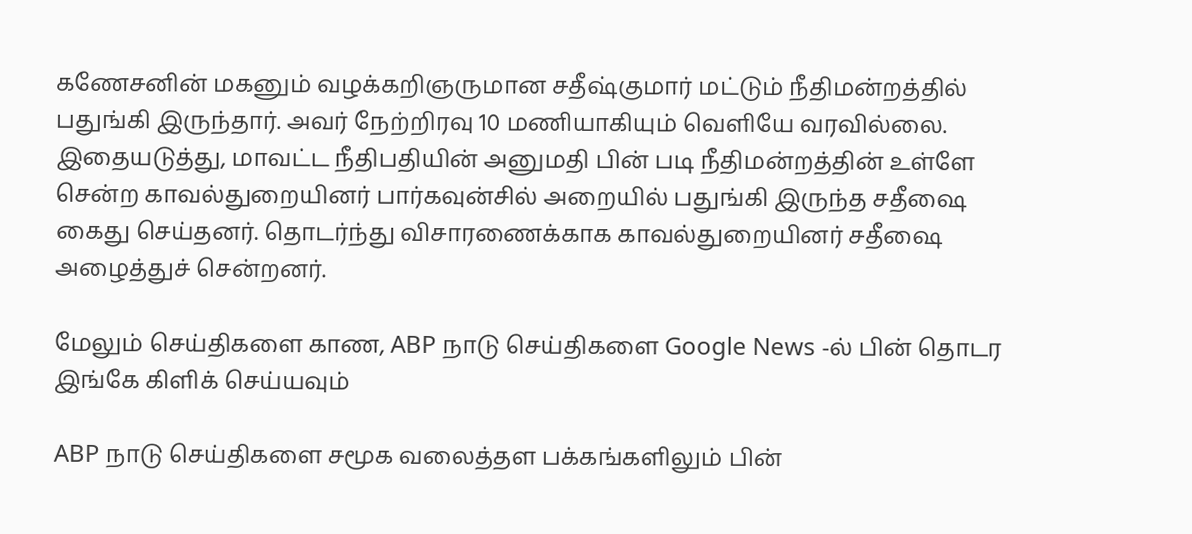கணேசனின் மகனும் வழக்கறிஞருமான சதீஷ்குமார் மட்டும் நீதிமன்றத்தில் பதுங்கி இருந்தார். அவர் நேற்றிரவு 10 மணியாகியும் வெளியே வரவில்லை. இதையடுத்து, மாவட்ட நீதிபதியின் அனுமதி பின் படி நீதிமன்றத்தின் உள்ளே சென்ற காவல்துறையினர் பார்கவுன்சில் அறையில் பதுங்கி இருந்த சதீஷை கைது செய்தனர். தொடர்ந்து விசாரணைக்காக காவல்துறையினர் சதீஷை அழைத்துச் சென்றனர்.

மேலும் செய்திகளை காண, ABP நாடு செய்திகளை Google News -ல் பின் தொடர இங்கே கிளிக் செய்யவும்

ABP நாடு செய்திகளை சமூக வலைத்தள பக்கங்களிலும் பின்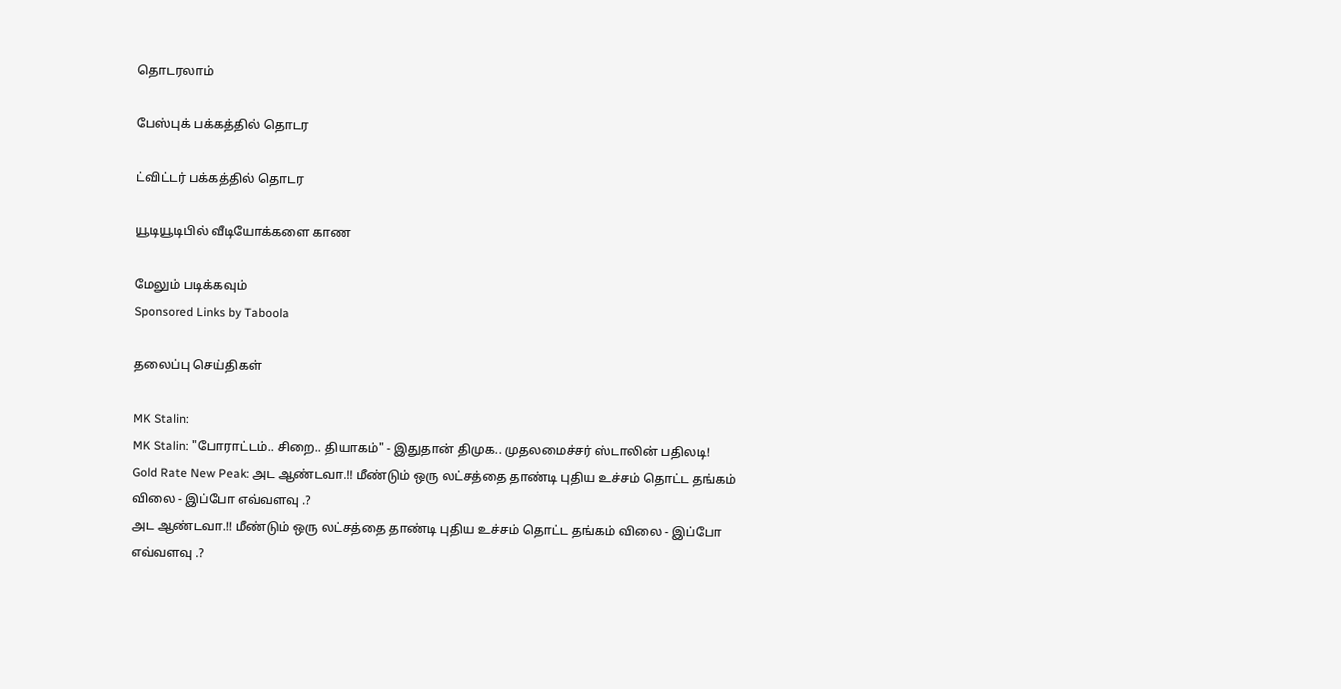தொடரலாம்

பேஸ்புக் பக்கத்தில் தொடர

ட்விட்டர் பக்கத்தில் தொடர

யூடியூடிபில் வீடியோக்களை காண

மேலும் படிக்கவும்
Sponsored Links by Taboola

தலைப்பு செய்திகள்

MK Stalin:
MK Stalin: "போராட்டம்.. சிறை.. தியாகம்" - இதுதான் திமுக.. முதலமைச்சர் ஸ்டாலின் பதிலடி!
Gold Rate New Peak: அட ஆண்டவா.!! மீண்டும் ஒரு லட்சத்தை தாண்டி புதிய உச்சம் தொட்ட தங்கம் விலை - இப்போ எவ்வளவு .?
அட ஆண்டவா.!! மீண்டும் ஒரு லட்சத்தை தாண்டி புதிய உச்சம் தொட்ட தங்கம் விலை - இப்போ எவ்வளவு .?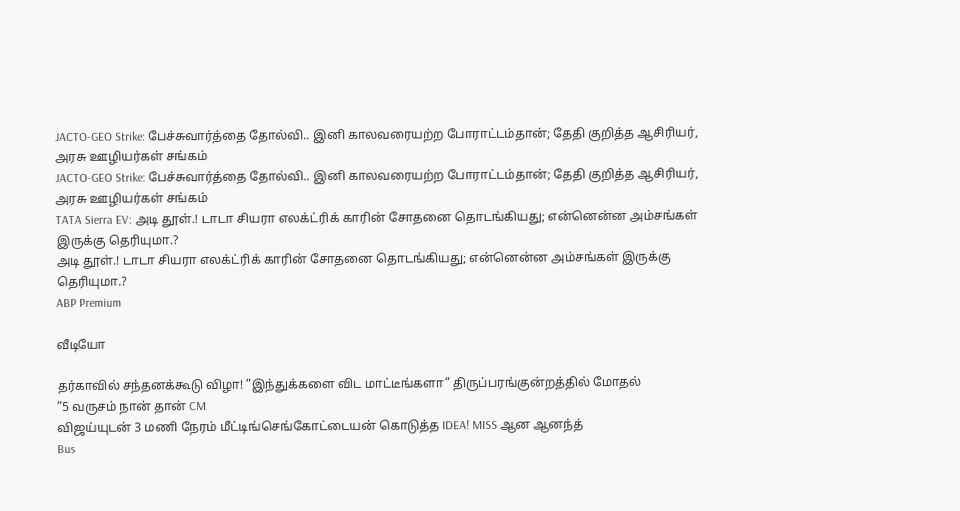JACTO-GEO Strike: பேச்சுவார்த்தை தோல்வி.. இனி காலவரையற்ற போராட்டம்தான்; தேதி குறித்த ஆசிரியர், அரசு ஊழியர்கள் சங்கம்
JACTO-GEO Strike: பேச்சுவார்த்தை தோல்வி.. இனி காலவரையற்ற போராட்டம்தான்; தேதி குறித்த ஆசிரியர், அரசு ஊழியர்கள் சங்கம்
TATA Sierra EV: அடி தூள்.! டாடா சியரா எலக்ட்ரிக் காரின் சோதனை தொடங்கியது; என்னென்ன அம்சங்கள் இருக்கு தெரியுமா.?
அடி தூள்.! டாடா சியரா எலக்ட்ரிக் காரின் சோதனை தொடங்கியது; என்னென்ன அம்சங்கள் இருக்கு தெரியுமா.?
ABP Premium

வீடியோ

தர்காவில் சந்தனக்கூடு விழா! ”இந்துக்களை விட மாட்டீங்களா” திருப்பரங்குன்றத்தில் மோதல்
”5 வருசம் நான் தான் CM
விஜய்யுடன் 3 மணி நேரம் மீட்டிங்செங்கோட்டையன் கொடுத்த IDEA! MISS ஆன ஆனந்த்
Bus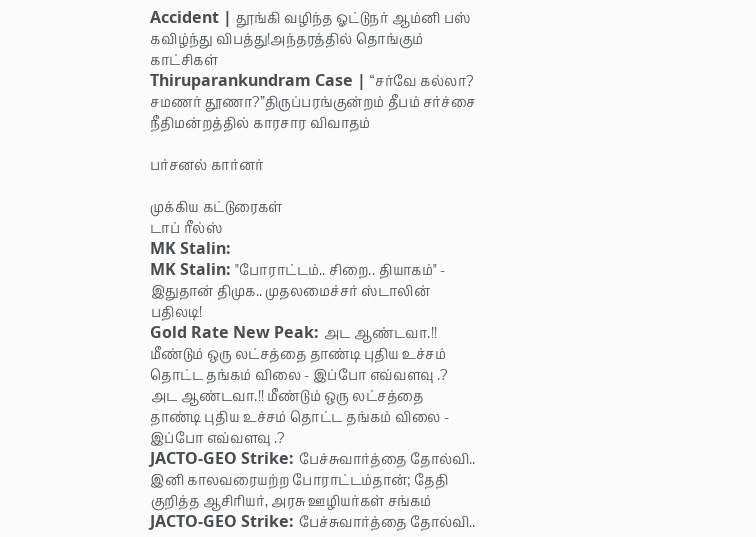Accident | தூங்கி வழிந்த ஓட்டுநர் ஆம்னி பஸ் கவிழ்ந்து விபத்து!அந்தரத்தில் தொங்கும் காட்சிகள்
Thiruparankundram Case | “சர்வே கல்லா? சமணர் தூணா?”திருப்பரங்குன்றம் தீபம் சர்ச்சை நீதிமன்றத்தில் காரசார விவாதம்

பர்சனல் கார்னர்

முக்கிய கட்டுரைகள்
டாப் ரீல்ஸ்
MK Stalin:
MK Stalin: "போராட்டம்.. சிறை.. தியாகம்" - இதுதான் திமுக.. முதலமைச்சர் ஸ்டாலின் பதிலடி!
Gold Rate New Peak: அட ஆண்டவா.!! மீண்டும் ஒரு லட்சத்தை தாண்டி புதிய உச்சம் தொட்ட தங்கம் விலை - இப்போ எவ்வளவு .?
அட ஆண்டவா.!! மீண்டும் ஒரு லட்சத்தை தாண்டி புதிய உச்சம் தொட்ட தங்கம் விலை - இப்போ எவ்வளவு .?
JACTO-GEO Strike: பேச்சுவார்த்தை தோல்வி.. இனி காலவரையற்ற போராட்டம்தான்; தேதி குறித்த ஆசிரியர், அரசு ஊழியர்கள் சங்கம்
JACTO-GEO Strike: பேச்சுவார்த்தை தோல்வி..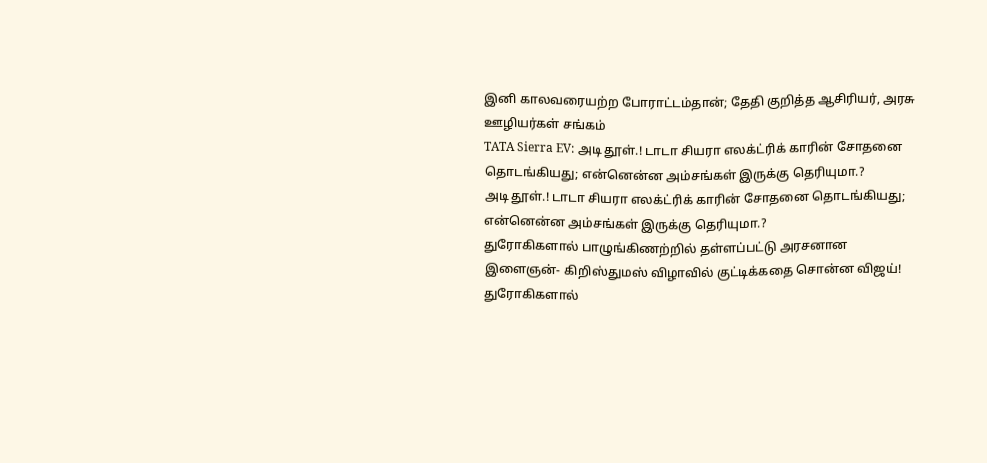இனி காலவரையற்ற போராட்டம்தான்; தேதி குறித்த ஆசிரியர், அரசு ஊழியர்கள் சங்கம்
TATA Sierra EV: அடி தூள்.! டாடா சியரா எலக்ட்ரிக் காரின் சோதனை தொடங்கியது; என்னென்ன அம்சங்கள் இருக்கு தெரியுமா.?
அடி தூள்.! டாடா சியரா எலக்ட்ரிக் காரின் சோதனை தொடங்கியது; என்னென்ன அம்சங்கள் இருக்கு தெரியுமா.?
துரோகிகளால் பாழுங்கிணற்றில் தள்ளப்பட்டு அரசனான இளைஞன்- கிறிஸ்துமஸ் விழாவில் குட்டிக்கதை சொன்ன விஜய்!
துரோகிகளால்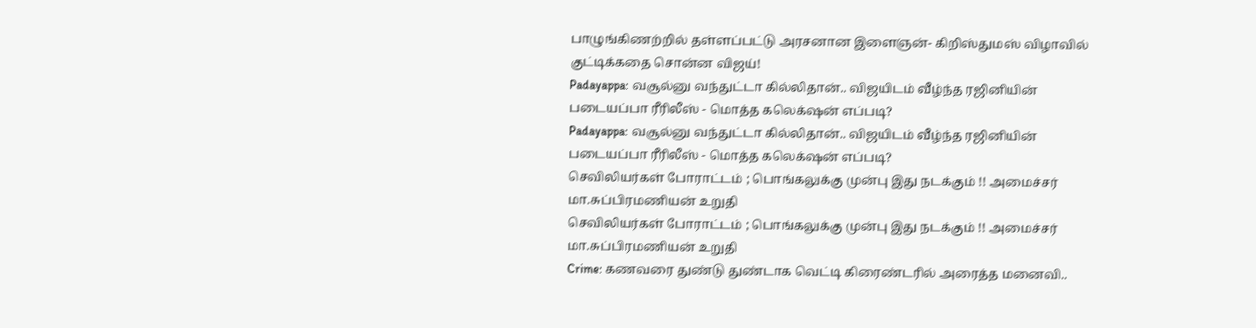பாழுங்கிணற்றில் தள்ளப்பட்டு அரசனான இளைஞன்- கிறிஸ்துமஸ் விழாவில் குட்டிக்கதை சொன்ன விஜய்!
Padayappa: வசூல்னு வந்துட்டா கில்லிதான்.. விஜயிடம் வீழ்ந்த ரஜினியின் படையப்பா ரீரிலீஸ் - மொத்த கலெக்‌ஷன் எப்படி?
Padayappa: வசூல்னு வந்துட்டா கில்லிதான்.. விஜயிடம் வீழ்ந்த ரஜினியின் படையப்பா ரீரிலீஸ் - மொத்த கலெக்‌ஷன் எப்படி?
செவிலியர்கள் போராட்டம் ; பொங்கலுக்கு முன்பு இது நடக்கும் !! அமைச்சர் மா.சுப்பிரமணியன் உறுதி
செவிலியர்கள் போராட்டம் ; பொங்கலுக்கு முன்பு இது நடக்கும் !! அமைச்சர் மா.சுப்பிரமணியன் உறுதி
Crime: கணவரை துண்டு துண்டாக வெட்டி கிரைண்டரில் அரைத்த மனைவி..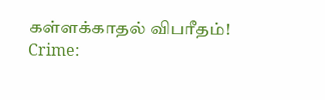கள்ளக்காதல் விபரீதம்!
Crime: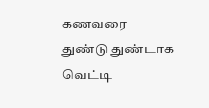கணவரை துண்டு துண்டாக வெட்டி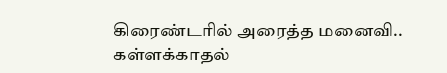கிரைண்டரில் அரைத்த மனைவி.. கள்ளக்காதல்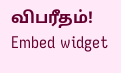விபரீதம்!
Embed widget